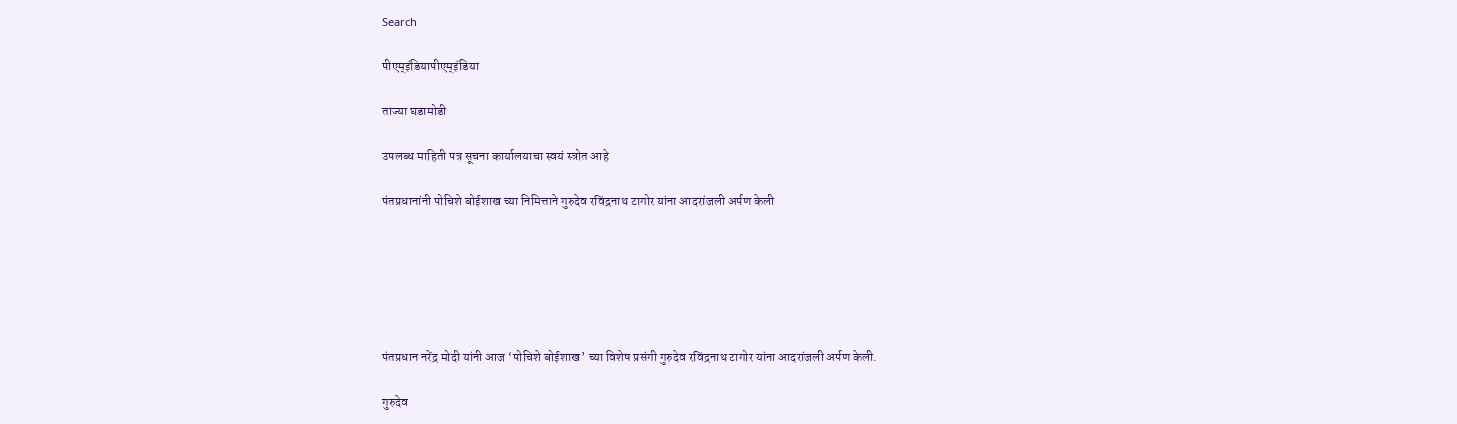Search

पीएम्इंडियापीएम्इंडिया

ताज्या घडामोडी

उपलब्ध माहिती पत्र सूचना कार्यालयाचा स्वयं स्त्रोत आहे

पंतप्रधानांनी पोचिशे बोईशाख च्या निमित्ताने गुरुदेव रविंद्रनाथ टागोर यांना आदरांजली अर्पण केली






पंतप्रधान नरेंद्र मोदी यांनी आज ‘पोचिशे बोईशाख’ च्या विशेष प्रसंगी गुरुदेव रविंद्रनाथ टागोर यांना आदरांजली अर्पण केली.

गुरुदेव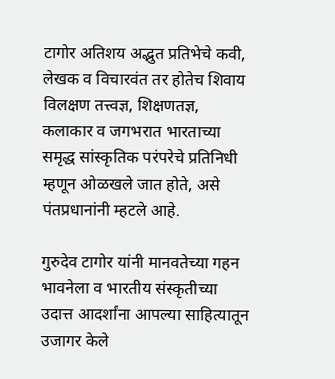टागोर अतिशय अद्भुत प्रतिभेचे कवी, लेखक व विचारवंत तर होतेच शिवाय विलक्षण तत्त्वज्ञ, शिक्षणतज्ञ, कलाकार व जगभरात भारताच्या समृद्ध सांस्कृतिक परंपरेचे प्रतिनिधी म्हणून ओळखले जात होते, असे पंतप्रधानांनी म्हटले आहे.

गुरुदेव टागोर यांनी मानवतेच्या गहन भावनेला व भारतीय संस्कृतीच्या उदात्त आदर्शांना आपल्या साहित्यातून उजागर केले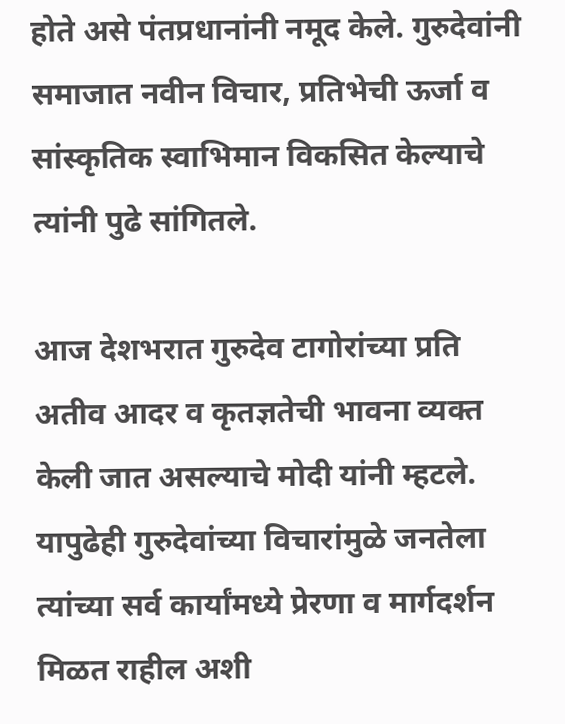होते असे पंतप्रधानांनी नमूद केले. गुरुदेवांनी समाजात नवीन विचार, प्रतिभेची ऊर्जा व सांस्कृतिक स्वाभिमान विकसित केल्याचे त्यांनी पुढे सांगितले.

आज देशभरात गुरुदेव टागोरांच्या प्रति अतीव आदर व कृतज्ञतेची भावना व्यक्त केली जात असल्याचे मोदी यांनी म्हटले. यापुढेही गुरुदेवांच्या विचारांमुळे जनतेला त्यांच्या सर्व कार्यांमध्ये प्रेरणा व मार्गदर्शन मिळत राहील अशी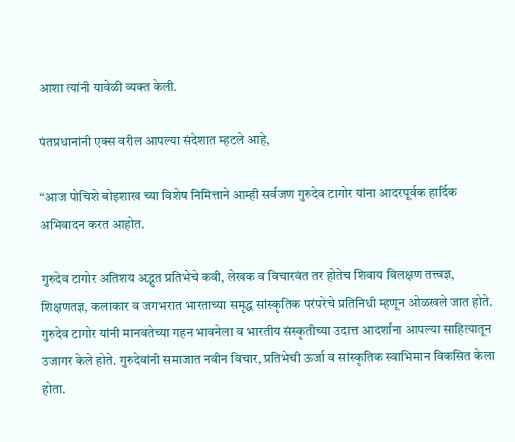आशा त्यांनी यावेळी व्यक्त केली.

पंतप्रधानांनी एक्स वरील आपल्या संदेशात म्हटले आहे,

“आज पोचिशे बोइशाख च्या विशेष निमित्ताने आम्ही सर्वजण गुरुदेव टागोर यांना आदरपूर्वक हार्दिक अभिवादन करत आहोत.

गुरुदेव टागोर अतिशय अद्भुत प्रतिभेचे कवी, लेखक व विचारवंत तर होतेच शिवाय विलक्षण तत्त्वज्ञ, शिक्षणतज्ञ, कलाकार व जगभरात भारताच्या समृद्ध सांस्कृतिक परंपरेचे प्रतिनिधी म्हणून ओळखले जात होते. गुरुदेव टागोर यांनी मानवतेच्या गहन भावनेला व भारतीय संस्कृतीच्या उदात्त आदर्शांना आपल्या साहित्यातून उजागर केले होते. गुरुदेवांनी समाजात नवीन विचार, प्रतिभेची ऊर्जा व सांस्कृतिक स्वाभिमान विकसित केला होता.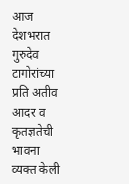आज देशभरात गुरुदेव टागोरांच्या प्रति अतीव आदर व कृतज्ञतेची भावना व्यक्त केली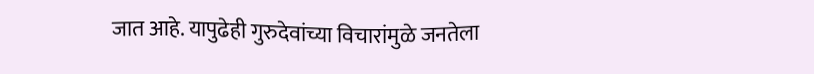जात आहे. यापुढेही गुरुदेवांच्या विचारांमुळे जनतेला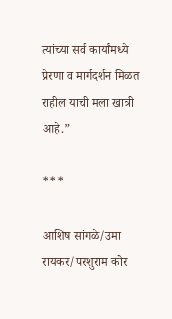त्यांच्या सर्व कार्यांमध्ये प्रेरणा व मार्गदर्शन मिळत राहील याची मला खात्री आहे.”

***

आशिष सांगळे/उमा रायकर/परशुराम कोर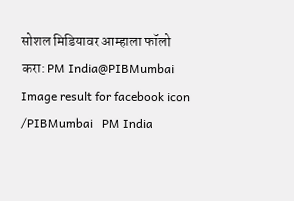सोशल मिडियावर आम्हाला फॉलो करा: PM India@PIBMumbai   Image result for facebook icon /PIBMumbai   PM India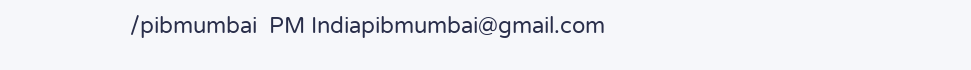/pibmumbai  PM Indiapibmumbai@gmail.com